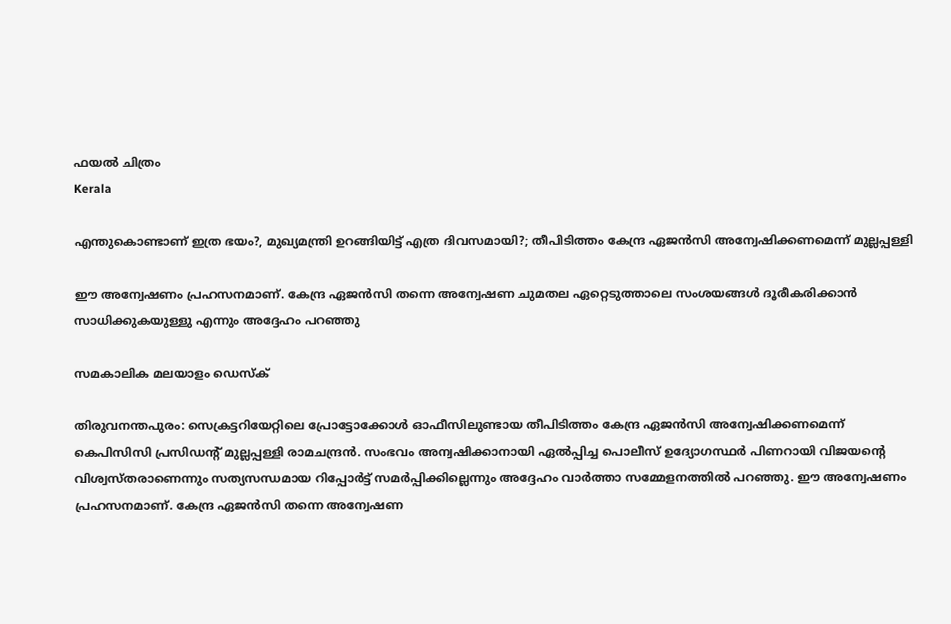ഫയല്‍ ചിത്രം
Kerala

എന്തുകൊണ്ടാണ് ഇത്ര ഭയം?, മുഖ്യമന്ത്രി ഉറങ്ങിയിട്ട് എത്ര ദിവസമായി?; തീപിടിത്തം കേന്ദ്ര ഏജന്‍സി അന്വേഷിക്കണമെന്ന് മുല്ലപ്പള്ളി

ഈ അന്വേഷണം പ്രഹസനമാണ്. കേന്ദ്ര ഏജന്‍സി തന്നെ അന്വേഷണ ചുമതല ഏറ്റെടുത്താലെ സംശയങ്ങള്‍ ദൂരീകരിക്കാന്‍ സാധിക്കുകയുള്ളു എന്നും അദ്ദേഹം പറഞ്ഞു

സമകാലിക മലയാളം ഡെസ്ക്

തിരുവനന്തപുരം: സെക്രട്ടറിയേറ്റിലെ പ്രോട്ടോക്കോള്‍ ഓഫീസിലുണ്ടായ തീപിടിത്തം കേന്ദ്ര ഏജന്‍സി അന്വേഷിക്കണമെന്ന് കെപിസിസി പ്രസിഡന്റ് മുല്ലപ്പള്ളി രാമചന്ദ്രന്‍. സംഭവം അന്വഷിക്കാനായി ഏല്‍പ്പിച്ച പൊലീസ് ഉദ്യോഗസ്ഥര്‍ പിണറായി വിജയന്റെ വിശ്വസ്തരാണെന്നും സത്യസന്ധമായ റിപ്പോര്‍ട്ട് സമര്‍പ്പിക്കില്ലെന്നും അദ്ദേഹം വാര്‍ത്താ സമ്മേളനത്തില്‍ പറഞ്ഞു. ഈ അന്വേഷണം പ്രഹസനമാണ്. കേന്ദ്ര ഏജന്‍സി തന്നെ അന്വേഷണ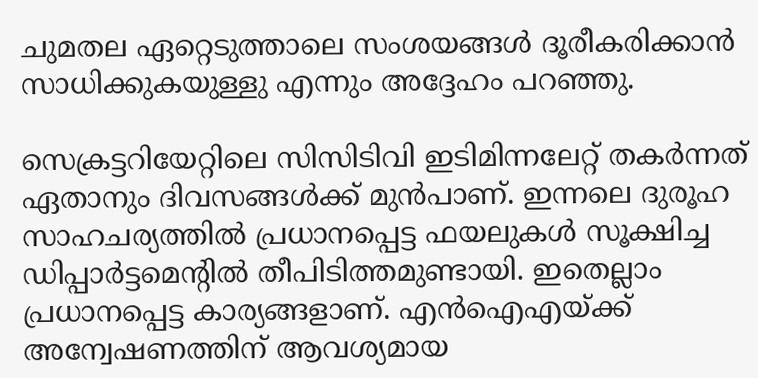ചുമതല ഏറ്റെടുത്താലെ സംശയങ്ങള്‍ ദൂരീകരിക്കാന്‍ സാധിക്കുകയുള്ളു എന്നും അദ്ദേഹം പറഞ്ഞു.

സെക്രട്ടറിയേറ്റിലെ സിസിടിവി ഇടിമിന്നലേറ്റ് തകര്‍ന്നത് ഏതാനും ദിവസങ്ങള്‍ക്ക് മുന്‍പാണ്. ഇന്നലെ ദുരൂഹ സാഹചര്യത്തില്‍ പ്രധാനപ്പെട്ട ഫയലുകള്‍ സൂക്ഷിച്ച ഡിപ്പാര്‍ട്ടമെന്റില്‍ തീപിടിത്തമുണ്ടായി. ഇതെല്ലാം പ്രധാനപ്പെട്ട കാര്യങ്ങളാണ്. എന്‍ഐഎയ്ക്ക് അന്വേഷണത്തിന് ആവശ്യമായ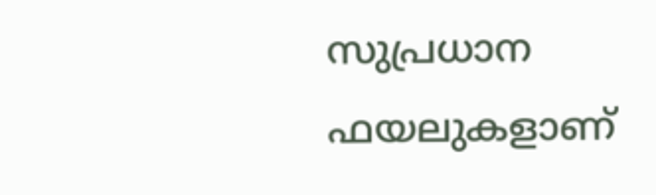സുപ്രധാന ഫയലുകളാണ്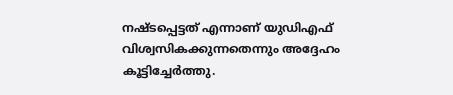നഷ്ടപ്പെട്ടത് എന്നാണ് യുഡിഎഫ് വിശ്വസികക്കുന്നതെന്നും അദ്ദേഹം കൂട്ടിച്ചേര്‍ത്തു.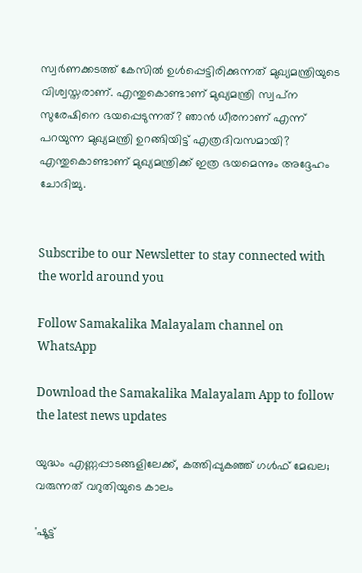സ്വര്‍ണക്കടത്ത് കേസില്‍ ഉള്‍പ്പെട്ടിരിക്കുന്നത് മുഖ്യമന്ത്രിയുടെ വിശ്വസ്തരാണ്. എന്തുകൊണ്ടാണ് മുഖ്യമന്ത്രി സ്വപ്‌ന സുരേഷിനെ ഭയപ്പെടുന്നത്? ഞാന്‍ ധീരനാണ് എന്ന് പറയുന്ന മുഖ്യമന്ത്രി ഉറങ്ങിയിട്ട് എത്രദിവസമായി? എന്തുകൊണ്ടാണ് മുഖ്യമന്ത്രിക്ക് ഇത്ര ഭയമെന്നും അദ്ദേഹം ചോദിച്ചു.


Subscribe to our Newsletter to stay connected with the world around you

Follow Samakalika Malayalam channel on WhatsApp

Download the Samakalika Malayalam App to follow the latest news updates

യുദ്ധം എണ്ണപ്പാടങ്ങളിലേക്ക്, കത്തിപ്പുകഞ്ഞ് ഗള്‍ഫ് മേഖല; വരുന്നത് വറുതിയുടെ കാലം

'ഷൂട്ട്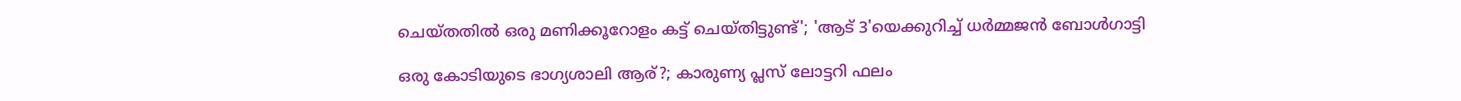ചെയ്തതിൽ ഒരു മണിക്കൂറോളം കട്ട് ചെയ്തിട്ടുണ്ട്'; 'ആട് 3'യെക്കുറിച്ച് ധർമ്മജൻ ബോൾഗാട്ടി

ഒരു കോടിയുടെ ഭാഗ്യശാലി ആര്?; കാരുണ്യ പ്ലസ് ലോട്ടറി ഫലം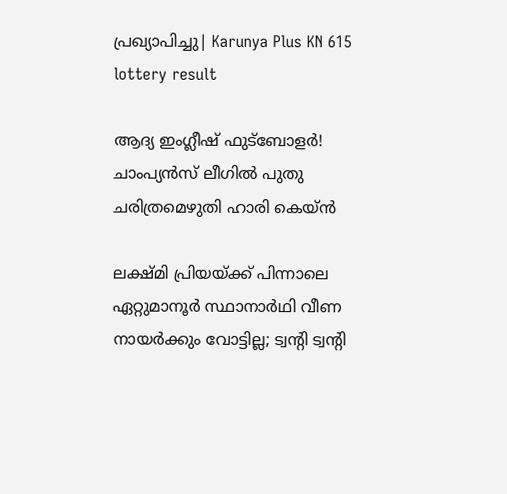പ്രഖ്യാപിച്ചു| Karunya Plus KN 615 lottery result

ആദ്യ ഇംഗ്ലീഷ് ഫുട്ബോളർ! ചാംപ്യൻസ് ലീഗിൽ പുതു ചരിത്രമെഴുതി ഹാരി കെയ്ൻ

ലക്ഷ്മി പ്രിയയ്ക്ക് പിന്നാലെ ഏറ്റുമാനൂര്‍ സ്ഥാനാര്‍ഥി വീണ നായര്‍ക്കും വോട്ടില്ല; ട്വന്റി ട്വന്റി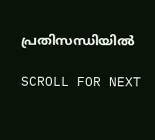പ്രതിസന്ധിയില്‍

SCROLL FOR NEXT